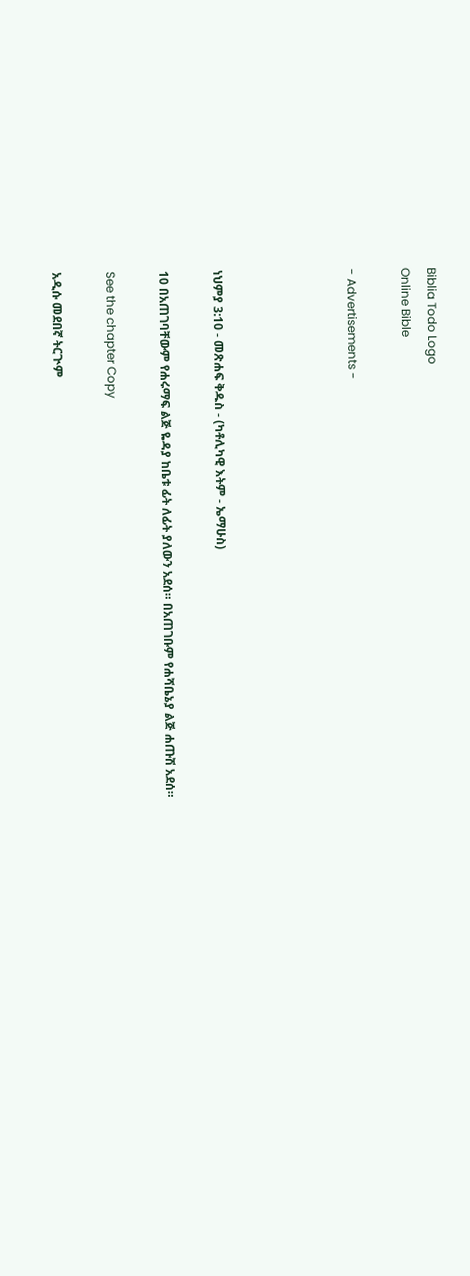Biblia Todo Logo
Online Bible

- Advertisements -




ነህምያ 3:10 - መጽሐፍ ቅዱስ - (ካቶሊካዊ እትም - ኤማሁስ)

10 በአጠገባቸውም የሐሩማፍ ልጅ ዬዳያ ከቤቱ ፊት ለፊት ያለውን አደሰ። በአጠገቡም የሐሻቤኔያ ልጅ ሐጡሽ አደሰ።

See the chapter Copy

አዲሱ መደበኛ ትርጒም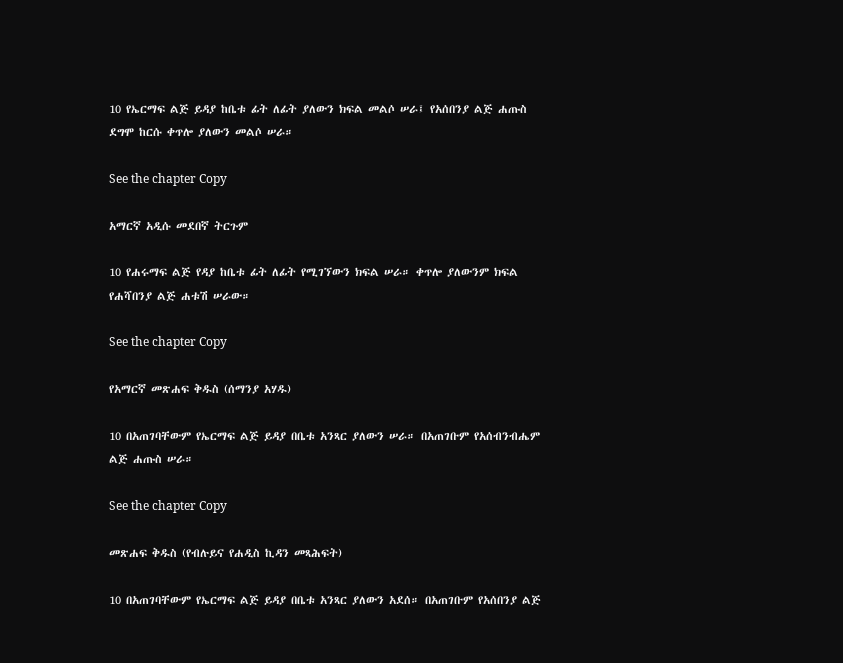10 የኤርማፍ ልጅ ይዳያ ከቤቱ ፊት ለፊት ያለውን ክፍል መልሶ ሠራ፤ የአሰበንያ ልጅ ሐጡስ ደግሞ ከርሱ ቀጥሎ ያለውን መልሶ ሠራ።

See the chapter Copy

አማርኛ አዲሱ መደበኛ ትርጉም

10 የሐሩማፍ ልጅ የዳያ ከቤቱ ፊት ለፊት የሚገኘውን ክፍል ሠራ። ቀጥሎ ያለውንም ክፍል የሐሻበንያ ልጅ ሐቱሽ ሠራው።

See the chapter Copy

የአማርኛ መጽሐፍ ቅዱስ (ሰማንያ አሃዱ)

10 በአጠገባቸውም የኤርማፍ ልጅ ይዳያ በቤቱ አንጻር ያለውን ሠራ። በአጠገቡም የአሰብንብሔም ልጅ ሐጡስ ሠራ።

See the chapter Copy

መጽሐፍ ቅዱስ (የብሉይና የሐዲስ ኪዳን መጻሕፍት)

10 በአጠገባቸውም የኤርማፍ ልጅ ይዳያ በቤቱ አንጻር ያለውን አደሰ። በአጠገቡም የአሰበንያ ልጅ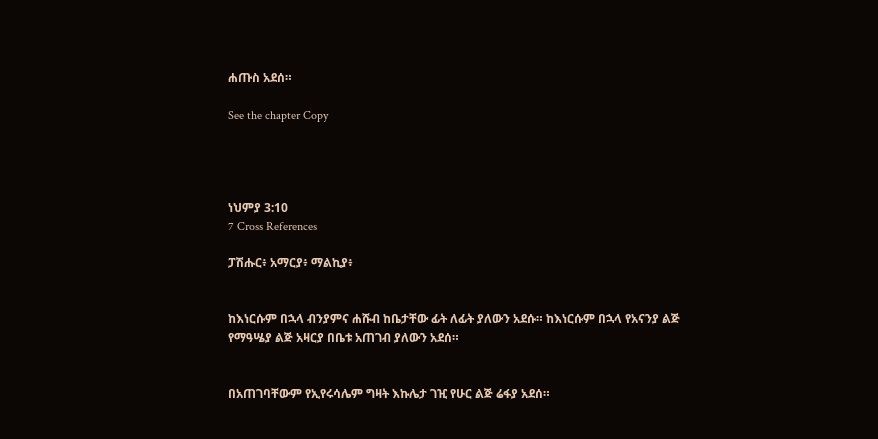ሐጡስ አደሰ።

See the chapter Copy




ነህምያ 3:10
7 Cross References

ፓሽሑር፥ አማርያ፥ ማልኪያ፥


ከእነርሱም በኋላ ብንያምና ሐሹብ ከቤታቸው ፊት ለፊት ያለውን አደሱ። ከእነርሱም በኋላ የአናንያ ልጅ የማዓሤያ ልጅ አዛርያ በቤቱ አጠገብ ያለውን አደሰ።


በአጠገባቸውም የኢየሩሳሌም ግዛት እኩሌታ ገዢ የሁር ልጅ ሬፋያ አደሰ።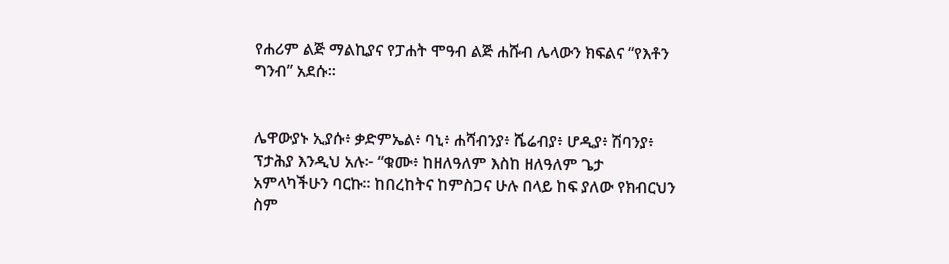የሐሪም ልጅ ማልኪያና የፓሐት ሞዓብ ልጅ ሐሹብ ሌላውን ክፍልና “የእቶን ግንብ” አደሱ።


ሌዋውያኑ ኢያሱ፥ ቃድምኤል፥ ባኒ፥ ሐሻብንያ፥ ሼሬብያ፥ ሆዲያ፥ ሽባንያ፥ ፕታሕያ እንዲህ አሉ፦ “ቁሙ፥ ከዘለዓለም እስከ ዘለዓለም ጌታ አምላካችሁን ባርኩ። ከበረከትና ከምስጋና ሁሉ በላይ ከፍ ያለው የክብርህን ስም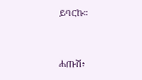ይባርኩ።


ሐጡሽ፥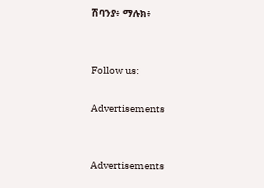ሽባንያ፥ ማሉክ፥


Follow us:

Advertisements


Advertisements